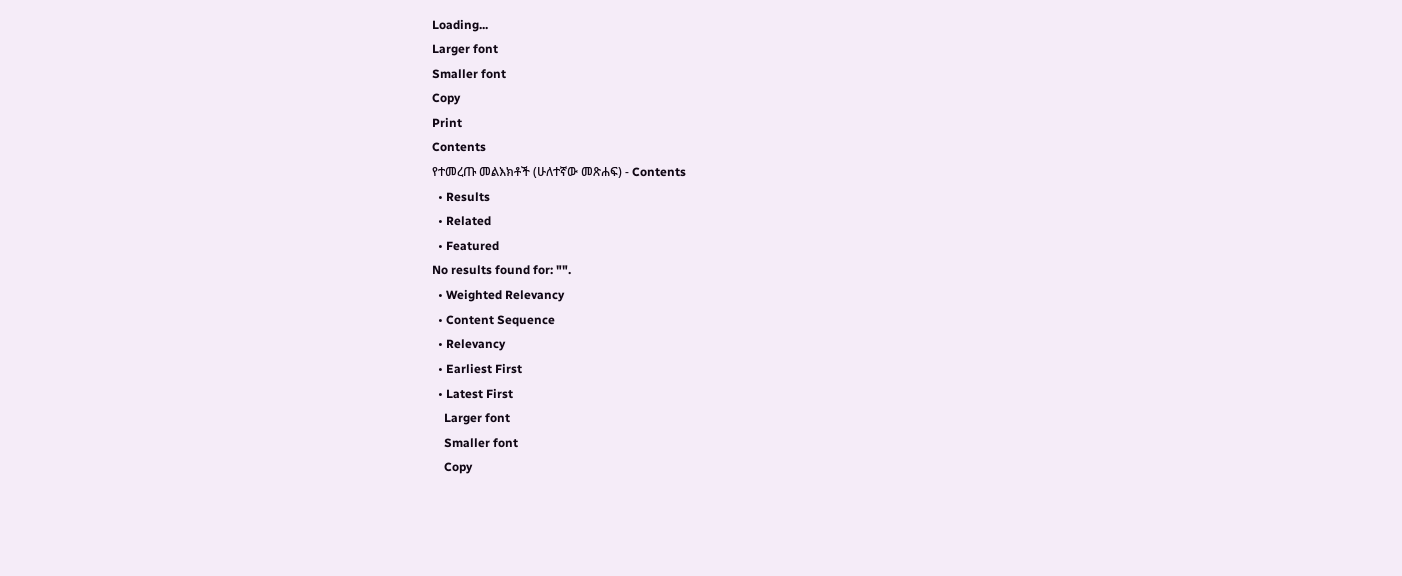Loading...
Larger font
Smaller font
Copy
Print
Contents
የተመረጡ መልእክቶች (ሁለተኛው መጽሐፍ) - Contents
  • Results
  • Related
  • Featured
No results found for: "".
  • Weighted Relevancy
  • Content Sequence
  • Relevancy
  • Earliest First
  • Latest First
    Larger font
    Smaller font
    Copy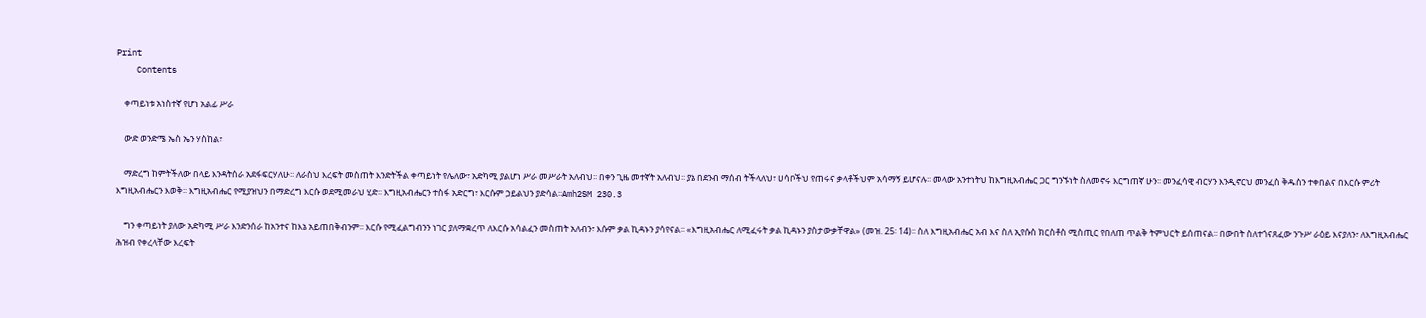Print
    Contents

    ቀጣይነቱ አነስተኛ የሆነ አልፊ ሥራ

    ውድ ወንድሜ ኤስ ኤን ሃስከል፣

    ማድረግ ከምትችለው በላይ እንዳትሰራ አደፋፍርሃለሁ፡፡ ለራስህ እረፍት መስጠት እንድትችል ቀጣይነት የሌለው፣ አድካሚ ያልሆነ ሥራ መሥራት አለብህ፡፡ በቀን ጊዜ መተኛት አለብህ፡፡ ያኔ በደንብ ማሰብ ትችላለህ፣ ሀሳቦችህ የጠሩና ቃላቶችህም አሳማኝ ይሆናሉ፡፡ መላው አንተነትህ ከእግዚአብሔር ጋር ግንኙነት ስለመኖሩ እርግጠኛ ሁን፡፡ መንፈሳዊ ብርሃን እንዲኖርህ መንፈስ ቅዱስን ተቀበልና በእርሱ ምሪት እግዚአብሔርን እወቅ፡፡ እግዚአብሔር የሚያዝህን በማድረግ እርሱ ወደሚመራህ ሂድ፡፡ እግዚአብሔርን ተስፋ አድርግ፣ እርሱም ኃይልህን ያድሳል፡፡Amh2SM 230.3

    ግን ቀጣይነት ያለው አድካሚ ሥራ እንድንሰራ ከአንተና ከእኔ አይጠበቅብንም፡፡ እርሱ የሚፈልግብንን ነገር ያለማቋረጥ ለእርሱ አሳልፈን መስጠት አለብን፣ እሱም ቃል ኪዳኑን ያሳየናል፡፡ «እግዚአብሔር ለሚፈሩት ቃል ኪዳኑን ያስታውቃቸዋል» (መዝ. 25፡ 14)፡፡ ስለ እግዚአብሔር አብ እና ስለ ኢየሱስ ክርስቶስ ሚስጢር የበለጠ ጥልቅ ትምህርት ይሰጠናል፡፡ በውበት ስለተጎናጸፈው ንጉሥ ራዕይ እናያለን፣ ለእግዚአብሔር ሕዝብ የቀረላቸው እረፍት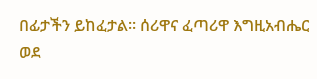በፊታችን ይከፈታል፡፡ ሰሪዋና ፈጣሪዋ እግዚአብሔር ወደ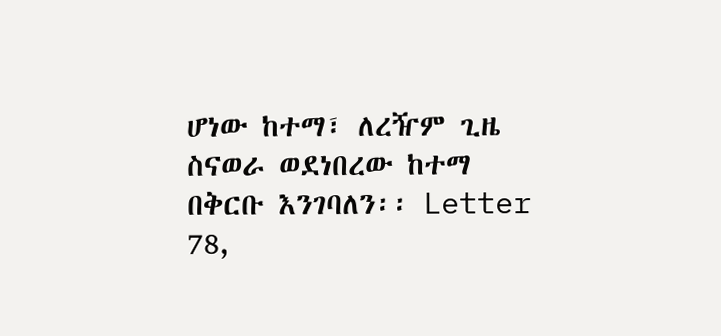ሆነው ከተማ፣ ለረዥም ጊዜ ስናወራ ወደነበረው ከተማ በቅርቡ እንገባለን፡፡ Letter 78,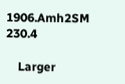1906.Amh2SM 230.4

    Larger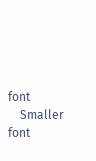font
    Smaller font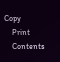Copy
    Print
    Contents